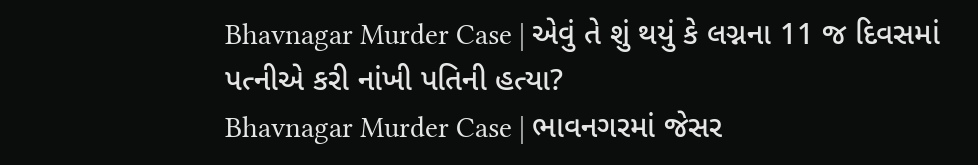Bhavnagar Murder Case | એવું તે શું થયું કે લગ્નના 11 જ દિવસમાં પત્નીએ કરી નાંખી પતિની હત્યા?
Bhavnagar Murder Case | ભાવનગરમાં જેસર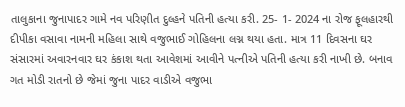તાલુકાના જુનાપાદર ગામે નવ પરિણીત દુલ્હને પતિની હત્યા કરી. 25- 1- 2024 ના રોજ ફૂલહારથી દીપીકા વસાવા નામની મહિલા સાથે વજુભાઈ ગોહિલના લગ્ન થયા હતા. માત્ર 11 દિવસના ઘર સંસારમાં અવારનવાર ઘર કંકાશ થતા આવેશમાં આવીને પત્નીએ પતિની હત્યા કરી નાખી છે. બનાવ ગત મોડી રાતનો છે જેમાં જુના પાદર વાડીએ વજુભા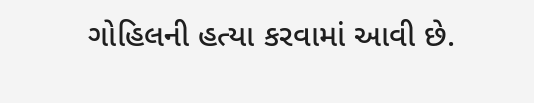ગોહિલની હત્યા કરવામાં આવી છે.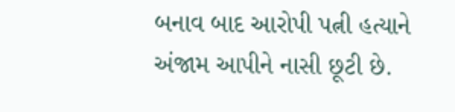બનાવ બાદ આરોપી પત્ની હત્યાને અંજામ આપીને નાસી છૂટી છે.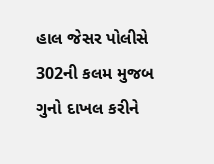હાલ જેસર પોલીસે 302ની કલમ મુજબ ગુનો દાખલ કરીને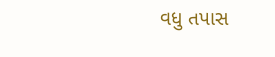વધુ તપાસ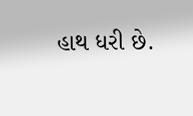હાથ ધરી છે.